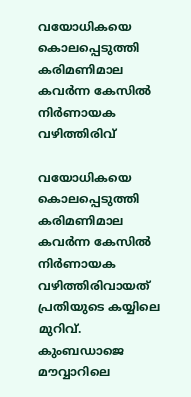വയോധികയെ കൊലപ്പെടുത്തി കരിമണിമാല കവര്‍ന്ന കേസില്‍ നിര്‍ണായക വഴിത്തിരിവ്

വയോധികയെ കൊലപ്പെടുത്തി കരിമണിമാല കവര്‍ന്ന കേസില്‍ നിർണായക   വഴിത്തിരിവായത് പ്രതിയുടെ കയ്യിലെ മുറിവ്. കുംബഡാജെ മൗവ്വാറിലെ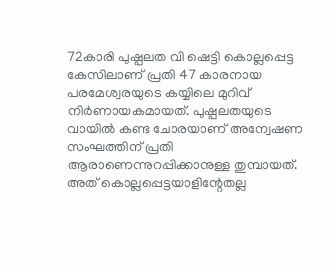72കാരി പുഷ്പലത വി ഷെട്ടി കൊല്ലപ്പെട്ട കേസിലാണ് പ്രതി 47 കാരനായ പരമേശ്വരയുടെ കയ്യിലെ മുറിവ് നിര്‍ണായകമായത്. പുഷ്പലതയുടെ വായില്‍ കണ്ട ചോരയാണ് അന്വേഷണ സംഘത്തിന് പ്രതി ആരാണെന്നുറപ്പിക്കാനുള്ള തുമ്പായത്. അത് കൊല്ലപ്പെട്ടയാളിന്റേതല്ല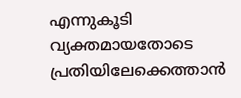എന്നുകൂടി വ്യക്തമായതോടെ പ്രതിയിലേക്കെത്താന്‍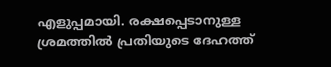എളുപ്പമായി. രക്ഷപ്പെടാനുള്ള ശ്രമത്തില്‍ പ്രതിയുടെ ദേഹത്ത്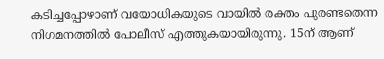കടിച്ചപ്പോഴാണ് വയോധികയുടെ വായില്‍ രക്തം പുരണ്ടതെന്ന നിഗമനത്തില്‍ പോലീസ് എത്തുകയായിരുന്നു. 15ന് ആണ്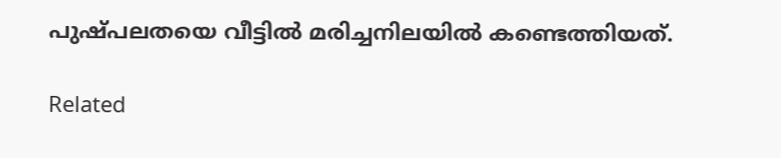പുഷ്പലതയെ വീട്ടില്‍ മരിച്ചനിലയില്‍ കണ്ടെത്തിയത്.

Related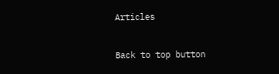Articles

Back to top button